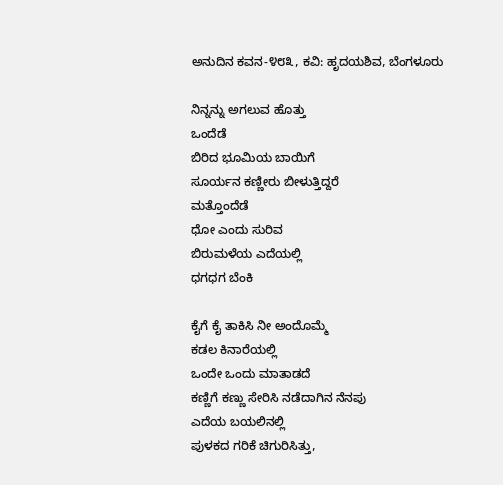ಅನುದಿನ ಕವನ-೪೮೩, ಕವಿ: ಹೃದಯಶಿವ, ಬೆಂಗಳೂರು

ನಿನ್ನನ್ನು ಅಗಲುವ ಹೊತ್ತು
ಒಂದೆಡೆ
ಬಿರಿದ ಭೂಮಿಯ ಬಾಯಿಗೆ
ಸೂರ್ಯನ ಕಣ್ಣೀರು ಬೀಳುತ್ತಿದ್ದರೆ
ಮತ್ತೊಂದೆಡೆ
ಧೋ ಎಂದು ಸುರಿವ
ಬಿರುಮಳೆಯ ಎದೆಯಲ್ಲಿ
ಧಗಧಗ ಬೆಂಕಿ

ಕೈಗೆ ಕೈ ತಾಕಿಸಿ ನೀ ಅಂದೊಮ್ಮೆ
ಕಡಲ ಕಿನಾರೆಯಲ್ಲಿ
ಒಂದೇ ಒಂದು ಮಾತಾಡದೆ
ಕಣ್ಣಿಗೆ ಕಣ್ಣು ಸೇರಿಸಿ ನಡೆದಾಗಿನ ನೆನಪು
ಎದೆಯ ಬಯಲಿನಲ್ಲಿ
ಪುಳಕದ ಗರಿಕೆ ಚಿಗುರಿಸಿತ್ತು,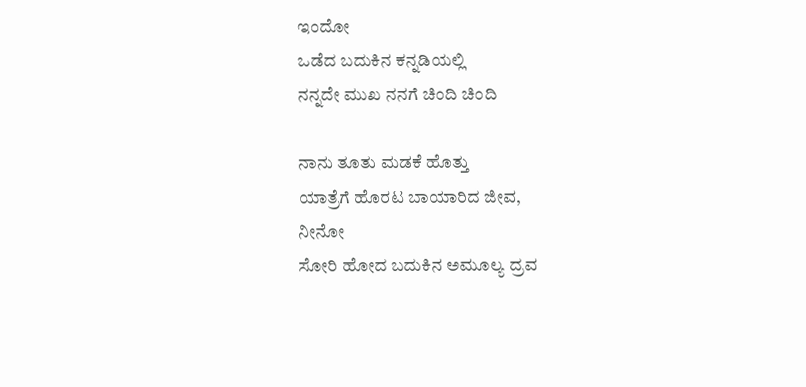ಇಂದೋ
ಒಡೆದ ಬದುಕಿನ ಕನ್ನಡಿಯಲ್ಲಿ
ನನ್ನದೇ ಮುಖ ನನಗೆ ಚಿಂದಿ‌ ಚಿಂದಿ

ನಾನು ತೂತು ಮಡಕೆ ಹೊತ್ತು
ಯಾತ್ರೆಗೆ ಹೊರಟ ಬಾಯಾರಿದ ಜೀವ,
ನೀನೋ
ಸೋರಿ ಹೋದ ಬದುಕಿನ ಅಮೂಲ್ಯ ದ್ರವ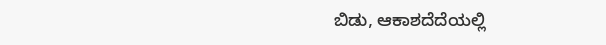ಬಿಡು, ಆಕಾಶದೆದೆಯಲ್ಲಿ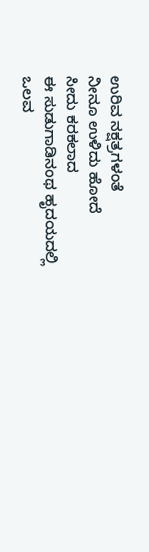ಉರಿವ ನಕ್ಷತ್ರಗಳಂತೆ
ನೀನೂ ಉಳಿದು ಹೋದೆ
ಸೀದು ಕರಕಲಾದ
ಈ ಸುಡುಗಾಡಿನಂಥ ಹೃದಯದಲ್ಲಿ
ಒಲವ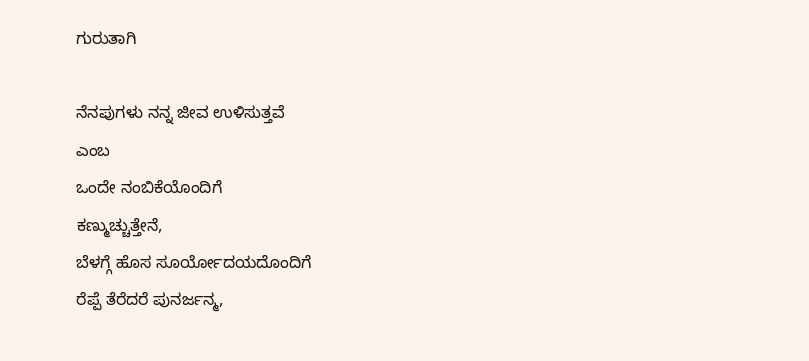ಗುರುತಾಗಿ

ನೆನಪುಗಳು ನನ್ನ ಜೀವ ಉಳಿಸುತ್ತವೆ
ಎಂಬ
ಒಂದೇ ನಂಬಿಕೆಯೊಂದಿಗೆ
ಕಣ್ಮುಚ್ಚುತ್ತೇನೆ,
ಬೆಳಗ್ಗೆ ಹೊಸ ಸೂರ್ಯೋದಯದೊಂದಿಗೆ
ರೆಪ್ಪೆ ತೆರೆದರೆ ಪುನರ್ಜನ್ಮ,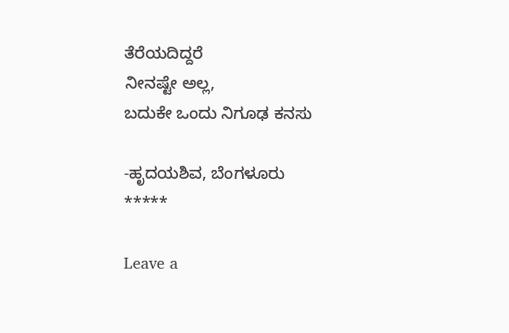ತೆರೆಯದಿದ್ದರೆ
ನೀನಷ್ಟೇ ಅಲ್ಲ,
ಬದುಕೇ ಒಂದು ನಿಗೂಢ ಕನಸು

-ಹೃದಯಶಿವ, ಬೆಂಗಳೂರು
*****

Leave a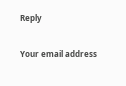Reply

Your email address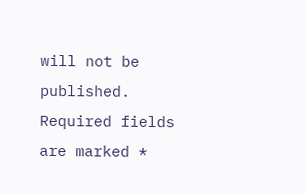will not be published. Required fields are marked *